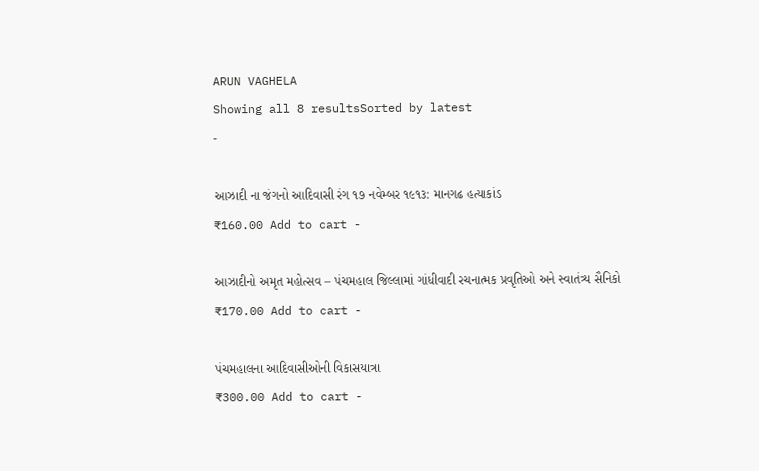ARUN VAGHELA
Showing all 8 resultsSorted by latest
-

આઝાદી ના જંગનો આદિવાસી રંગ ૧૭ નવેમ્બર ૧૯૧૩: માનગઢ હત્યાકાંડ
₹160.00 Add to cart -

આઝાદીનો અમૃત મહોત્સવ – પંચમહાલ જિલ્લામાં ગાંધીવાદી રચનાત્મક પ્રવૃતિઓ અને સ્વાતંત્ર્ય સૈનિકો
₹170.00 Add to cart -

પંચમહાલના આદિવાસીઓની વિકાસયાત્રા
₹300.00 Add to cart -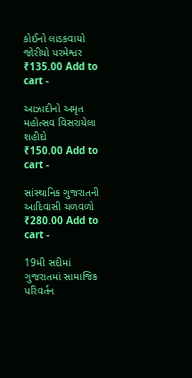કોઈનો લાડકવાયો જોરીયો પરમેશ્વર
₹135.00 Add to cart -

આઝાદીનો અમૃત મહોત્સવ વિસરાયેલા શહીદો
₹150.00 Add to cart -

સાંસ્થાનિક ગુજરાતની આદિવાસી ચળવળો
₹280.00 Add to cart -

19મી સદીમાં ગુજરાતમાં સામાજિક પરિવર્તન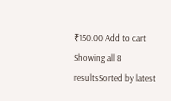₹150.00 Add to cart
Showing all 8 resultsSorted by latest